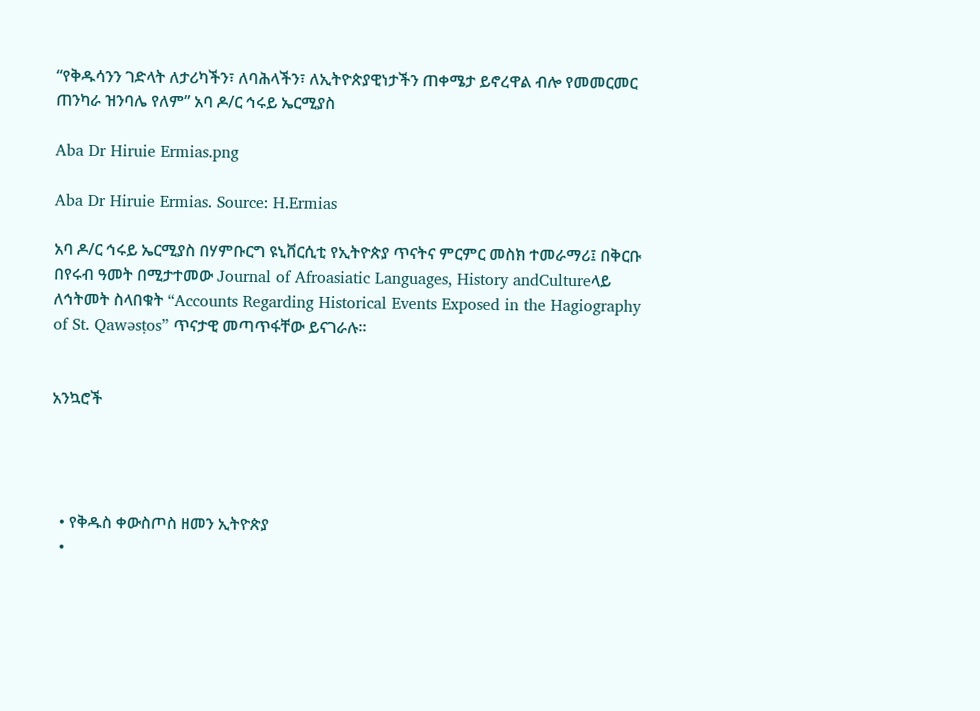“የቅዱሳንን ገድላት ለታሪካችን፣ ለባሕላችን፣ ለኢትዮጵያዊነታችን ጠቀሜታ ይኖረዋል ብሎ የመመርመር ጠንካራ ዝንባሌ የለም” አባ ዶ/ር ኅሩይ ኤርሚያስ

Aba Dr Hiruie Ermias.png

Aba Dr Hiruie Ermias. Source: H.Ermias

አባ ዶ/ር ኅሩይ ኤርሚያስ በሃምቡርግ ዩኒቨርሲቲ የኢትዮጵያ ጥናትና ምርምር መስክ ተመራማሪ፤ በቅርቡ በየሩብ ዓመት በሚታተመው Journal of Afroasiatic Languages, History andCultureላይ ለኅትመት ስላበቁት “Accounts Regarding Historical Events Exposed in the Hagiography of St. Qawǝsṭos” ጥናታዊ መጣጥፋቸው ይናገራሉ።


አንኳሮች




  • የቅዱስ ቀውስጦስ ዘመን ኢትዮጵያ
  •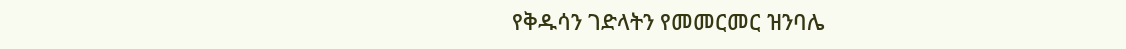የቅዱሳን ገድላትን የመመርመር ዝንባሌ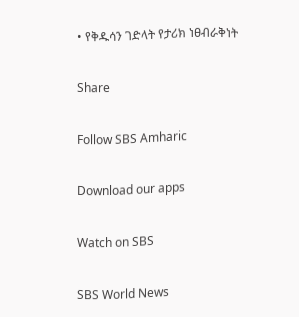• የቅዱሳን ገድላት የታሪክ ነፀብራቅነት

Share

Follow SBS Amharic

Download our apps

Watch on SBS

SBS World News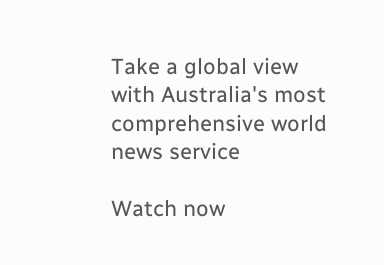Take a global view with Australia's most comprehensive world news service

Watch now